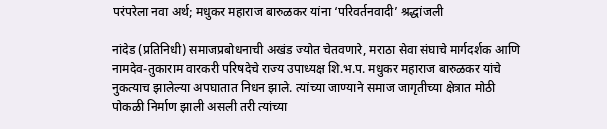परंपरेला नवा अर्थ; मधुकर महाराज बारुळकर यांना ‘परिवर्तनवादी’ श्रद्धांजली

नांदेड (प्रतिनिधी) समाजप्रबोधनाची अखंड ज्योत चेतवणारे, मराठा सेवा संघाचे मार्गदर्शक आणि नामदेव-तुकाराम वारकरी परिषदेचे राज्य उपाध्यक्ष शि.भ.प. मधुकर महाराज बारुळकर यांचे नुकत्याच झालेल्या अपघातात निधन झाले. त्यांच्या जाण्याने समाज जागृतीच्या क्षेत्रात मोठी पोकळी निर्माण झाली असली तरी त्यांच्या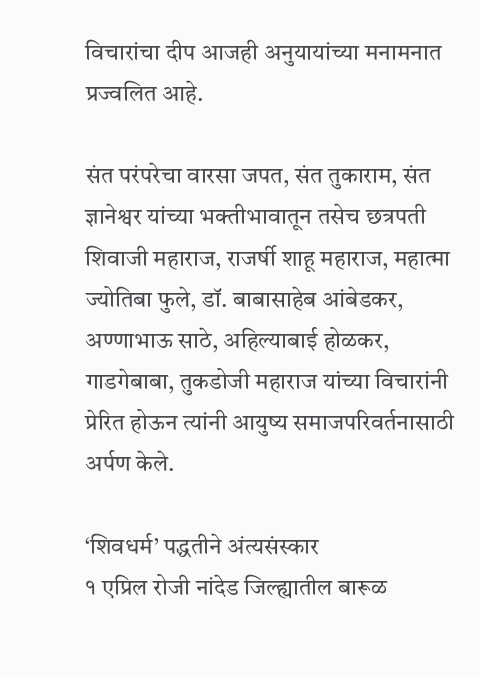विचारांचा दीप आजही अनुयायांच्या मनामनात प्रज्वलित आहे.

संत परंपरेचा वारसा जपत, संत तुकाराम, संत ज्ञानेश्वर यांच्या भक्तीभावातून तसेच छत्रपती शिवाजी महाराज, राजर्षी शाहू महाराज, महात्मा ज्योतिबा फुले, डॉ. बाबासाहेब आंबेडकर, अण्णाभाऊ साठे, अहिल्याबाई होळकर, गाडगेबाबा, तुकडोजी महाराज यांच्या विचारांनी प्रेरित होऊन त्यांनी आयुष्य समाजपरिवर्तनासाठी अर्पण केले.

‘शिवधर्म’ पद्धतीने अंत्यसंस्कार
१ एप्रिल रोजी नांदेड जिल्ह्यातील बारूळ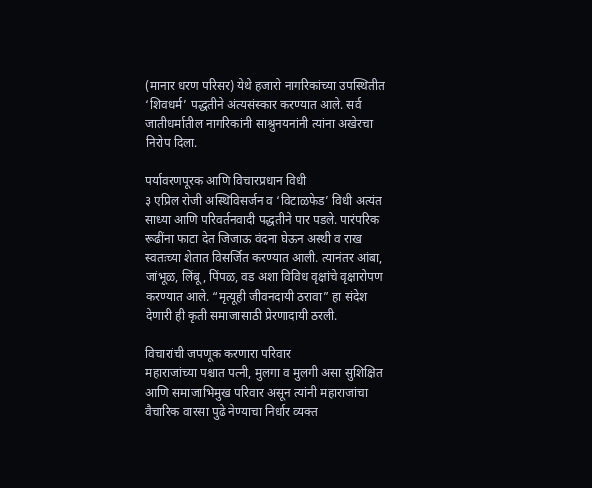(मानार धरण परिसर) येथे हजारो नागरिकांच्या उपस्थितीत ‘शिवधर्म’ पद्धतीने अंत्यसंस्कार करण्यात आले. सर्व जातीधर्मातील नागरिकांनी साश्रुनयनांनी त्यांना अखेरचा निरोप दिला.

पर्यावरणपूरक आणि विचारप्रधान विधी
३ एप्रिल रोजी अस्थिविसर्जन व ‘विटाळफेड’ विधी अत्यंत साध्या आणि परिवर्तनवादी पद्धतीने पार पडले. पारंपरिक रूढींना फाटा देत जिजाऊ वंदना घेऊन अस्थी व राख स्वतःच्या शेतात विसर्जित करण्यात आली. त्यानंतर आंबा, जांभूळ, लिंबू, पिंपळ, वड अशा विविध वृक्षांचे वृक्षारोपण करण्यात आले. “मृत्यूही जीवनदायी ठरावा” हा संदेश देणारी ही कृती समाजासाठी प्रेरणादायी ठरली.

विचारांची जपणूक करणारा परिवार
महाराजांच्या पश्चात पत्नी, मुलगा व मुलगी असा सुशिक्षित आणि समाजाभिमुख परिवार असून त्यांनी महाराजांचा वैचारिक वारसा पुढे नेण्याचा निर्धार व्यक्त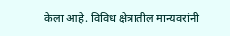केला आहे. विविध क्षेत्रातील मान्यवरांनी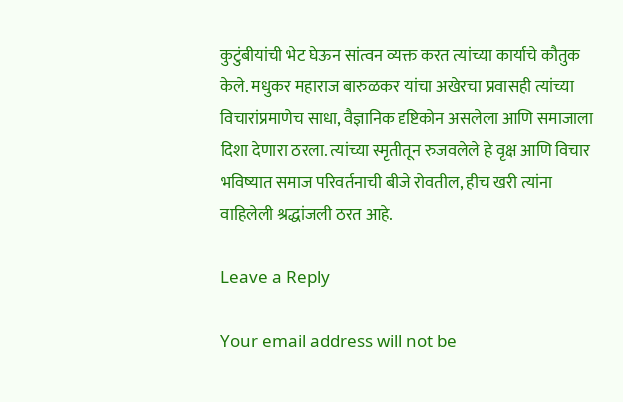कुटुंबीयांची भेट घेऊन सांत्वन व्यक्त करत त्यांच्या कार्याचे कौतुक केले. मधुकर महाराज बारुळकर यांचा अखेरचा प्रवासही त्यांच्या विचारांप्रमाणेच साधा, वैज्ञानिक दृष्टिकोन असलेला आणि समाजाला दिशा देणारा ठरला. त्यांच्या स्मृतीतून रुजवलेले हे वृक्ष आणि विचार भविष्यात समाज परिवर्तनाची बीजे रोवतील, हीच खरी त्यांना वाहिलेली श्रद्धांजली ठरत आहे.

Leave a Reply

Your email address will not be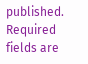published. Required fields are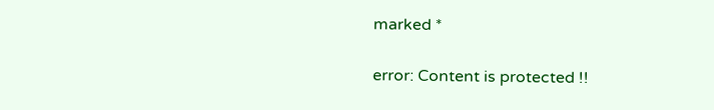marked *

error: Content is protected !!